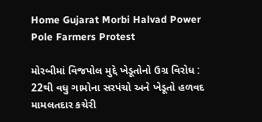Home Gujarat Morbi Halvad Power Pole Farmers Protest

મોરબીમાં વિજપોલ મુદ્દે ખેડૂતોનો ઉગ્ર વિરોધ : 22થી વધુ ગામોના સરપંચો અને ખેડૂતો હળવદ મામલતદાર કચેરી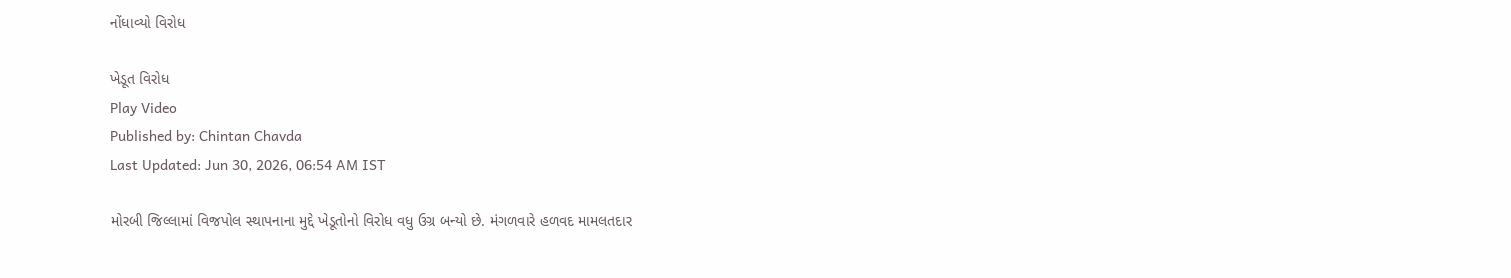નોંધાવ્યો વિરોધ

ખેડૂત વિરોધ
Play Video
Published by: Chintan Chavda
Last Updated: Jun 30, 2026, 06:54 AM IST

મોરબી જિલ્લામાં વિજપોલ સ્થાપનાના મુદ્દે ખેડૂતોનો વિરોધ વધુ ઉગ્ર બન્યો છે. મંગળવારે હળવદ મામલતદાર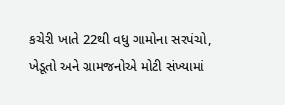કચેરી ખાતે 22થી વધુ ગામોના સરપંચો, ખેડૂતો અને ગ્રામજનોએ મોટી સંખ્યામાં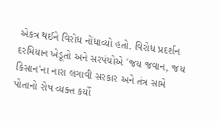એકત્ર થઈને વિરોધ નોંધાવ્યો હતો. વિરોધ પ્રદર્શન દરમિયાન ખેડૂતો અને સરપંચોએ 'જય જવાન, જય કિસાન'ના નારા લગાવી સરકાર અને તંત્ર સામે પોતાનો રોષ વ્યક્ત કર્યો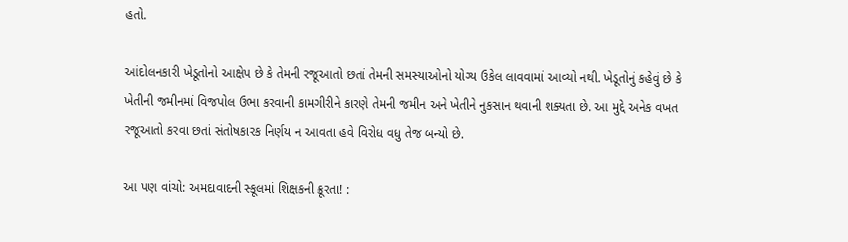હતો.

આંદોલનકારી ખેડૂતોનો આક્ષેપ છે કે તેમની રજૂઆતો છતાં તેમની સમસ્યાઓનો યોગ્ય ઉકેલ લાવવામાં આવ્યો નથી. ખેડૂતોનું કહેવું છે કે ખેતીની જમીનમાં વિજપોલ ઉભા કરવાની કામગીરીને કારણે તેમની જમીન અને ખેતીને નુકસાન થવાની શક્યતા છે. આ મુદ્દે અનેક વખત રજૂઆતો કરવા છતાં સંતોષકારક નિર્ણય ન આવતા હવે વિરોધ વધુ તેજ બન્યો છે.

આ પણ વાંચો: અમદાવાદની સ્કૂલમાં શિક્ષકની ક્રૂરતા! :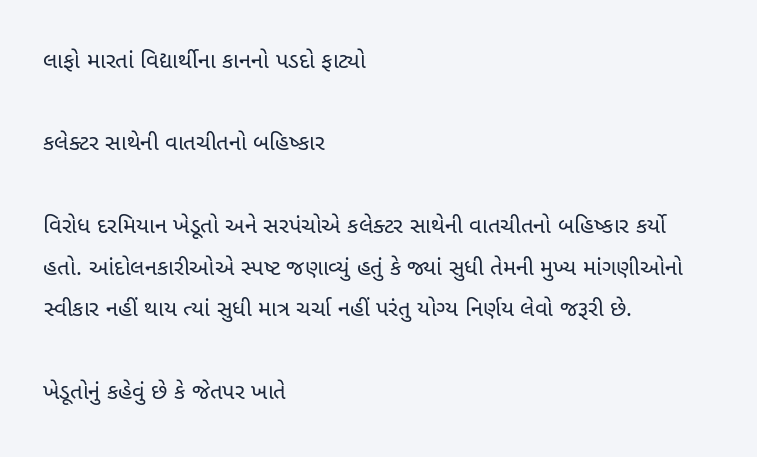લાફો મારતાં વિદ્યાર્થીના કાનનો પડદો ફાટ્યો

કલેક્ટર સાથેની વાતચીતનો બહિષ્કાર

વિરોધ દરમિયાન ખેડૂતો અને સરપંચોએ કલેક્ટર સાથેની વાતચીતનો બહિષ્કાર કર્યો હતો. આંદોલનકારીઓએ સ્પષ્ટ જણાવ્યું હતું કે જ્યાં સુધી તેમની મુખ્ય માંગણીઓનો સ્વીકાર નહીં થાય ત્યાં સુધી માત્ર ચર્ચા નહીં પરંતુ યોગ્ય નિર્ણય લેવો જરૂરી છે.

ખેડૂતોનું કહેવું છે કે જેતપર ખાતે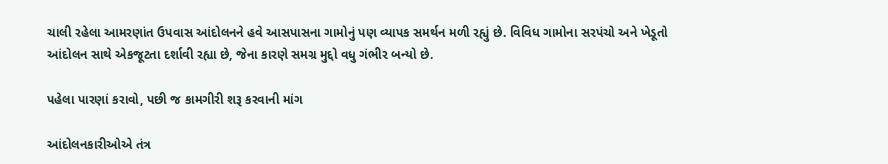ચાલી રહેલા આમરણાંત ઉપવાસ આંદોલનને હવે આસપાસના ગામોનું પણ વ્યાપક સમર્થન મળી રહ્યું છે. વિવિધ ગામોના સરપંચો અને ખેડૂતો આંદોલન સાથે એકજૂટતા દર્શાવી રહ્યા છે, જેના કારણે સમગ્ર મુદ્દો વધુ ગંભીર બન્યો છે.

પહેલા પારણાં કરાવો, પછી જ કામગીરી શરૂ કરવાની માંગ

આંદોલનકારીઓએ તંત્ર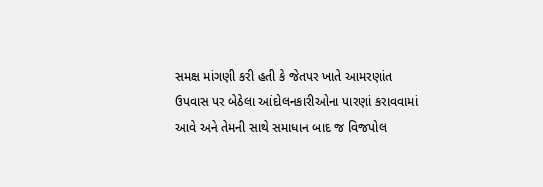સમક્ષ માંગણી કરી હતી કે જેતપર ખાતે આમરણાંત ઉપવાસ પર બેઠેલા આંદોલનકારીઓના પારણાં કરાવવામાં આવે અને તેમની સાથે સમાધાન બાદ જ વિજપોલ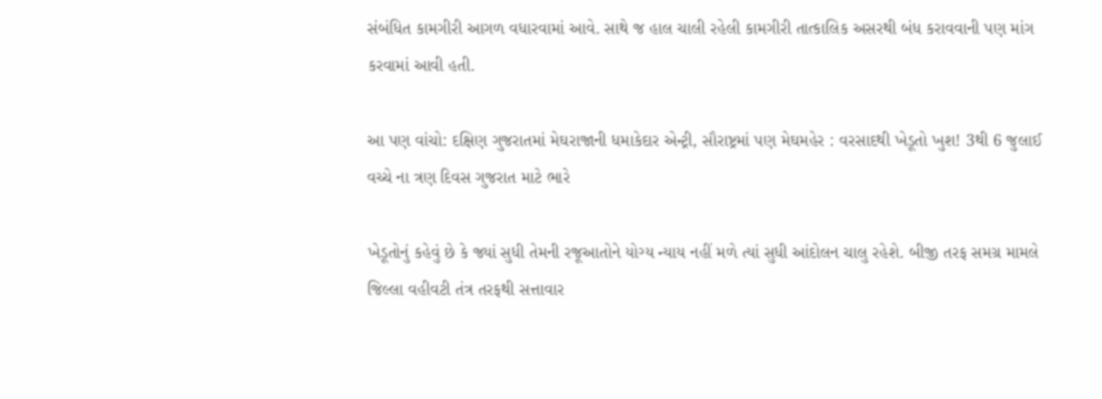સંબંધિત કામગીરી આગળ વધારવામાં આવે. સાથે જ હાલ ચાલી રહેલી કામગીરી તાત્કાલિક અસરથી બંધ કરાવવાની પણ માંગ કરવામાં આવી હતી.

આ પણ વાંચો: દક્ષિણ ગુજરાતમાં મેઘરાજાની ધમાકેદાર એન્ટ્રી, સૌરાષ્ટ્રમાં પણ મેઘમહેર : વરસાદથી ખેડૂતો ખુશ! 3થી 6 જુલાઈ વચ્ચે ના ત્રણ દિવસ ગુજરાત માટે ભારે

ખેડૂતોનું કહેવું છે કે જ્યાં સુધી તેમની રજૂઆતોને યોગ્ય ન્યાય નહીં મળે ત્યાં સુધી આંદોલન ચાલુ રહેશે. બીજી તરફ સમગ્ર મામલે જિલ્લા વહીવટી તંત્ર તરફથી સત્તાવાર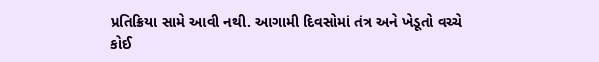પ્રતિક્રિયા સામે આવી નથી. આગામી દિવસોમાં તંત્ર અને ખેડૂતો વચ્ચે કોઈ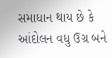સમાધાન થાય છે કે આંદોલન વધુ ઉગ્ર બને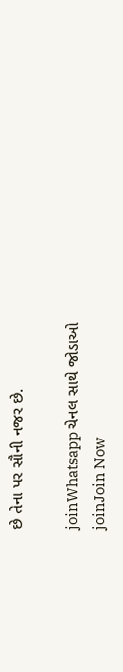છે તેના પર સૌની નજર છે.

joinWhatsapp ચેનલ સાથે જોડાઓ
joinJoin Now